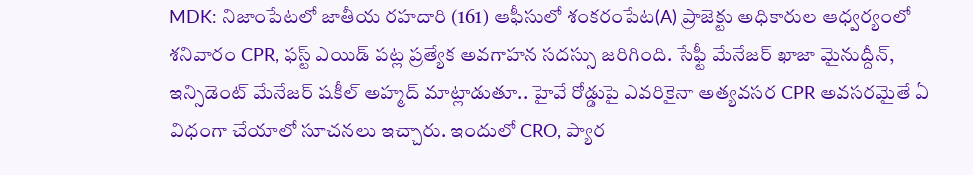MDK: నిజాంపేటలో జాతీయ రహదారి (161) ఆఫీసులో శంకరంపేట(A) ప్రాజెక్టు అధికారుల ఆధ్వర్యంలో శనివారం CPR, ఫస్ట్ ఎయిడ్ పట్ల ప్రత్యేక అవగాహన సదస్సు జరిగింది. సేఫ్టీ మేనేజర్ ఖాజా మైనుద్దీన్, ఇన్సిడెంట్ మేనేజర్ షకీల్ అహ్మద్ మాట్లాడుతూ.. హైవే రోడ్డుపై ఎవరికైనా అత్యవసర CPR అవసరమైతే ఏ విధంగా చేయాలో సూచనలు ఇచ్చారు. ఇందులో CRO, ప్యార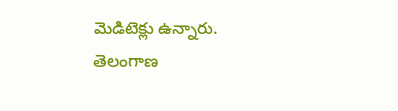మెడిటెక్లు ఉన్నారు.
తెలంగాణ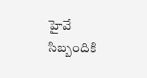హైవే సిబ్బందికి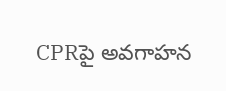CPRపై అవగాహన